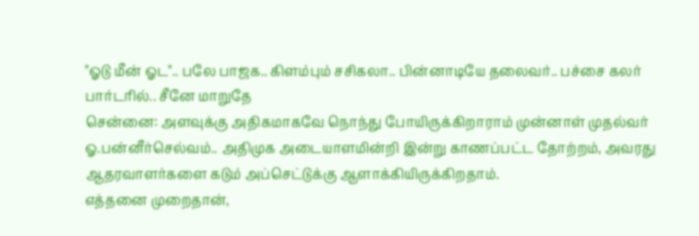"ஓடு மீன் ஓட".. பலே பாஜக.. கிளம்பும் சசிகலா.. பின்னாடியே தலைவர்.. பச்சை கலர் பார்டரில்.. சீனே மாறுதே
சென்னை: அளவுக்கு அதிகமாகவே நொந்து போயிருக்கிறாராம் முன்னாள் முதல்வர் ஓ.பன்னீர்செல்வம்.. அதிமுக அடையாளமின்றி இன்று காணப்பட்ட தோற்றம், அவரது ஆதரவாளர்களை கடும் அப்செட்டுக்கு ஆளாக்கியிருக்கிறதாம்.
எத்தனை முறைதான்,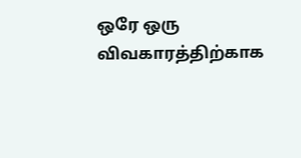ஒரே ஒரு விவகாரத்திற்காக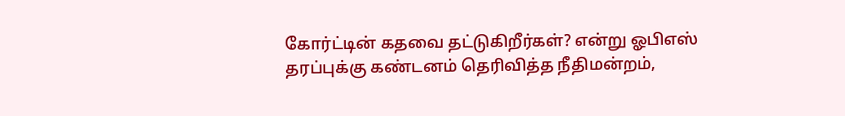கோர்ட்டின் கதவை தட்டுகிறீர்கள்? என்று ஓபிஎஸ் தரப்புக்கு கண்டனம் தெரிவித்த நீதிமன்றம்,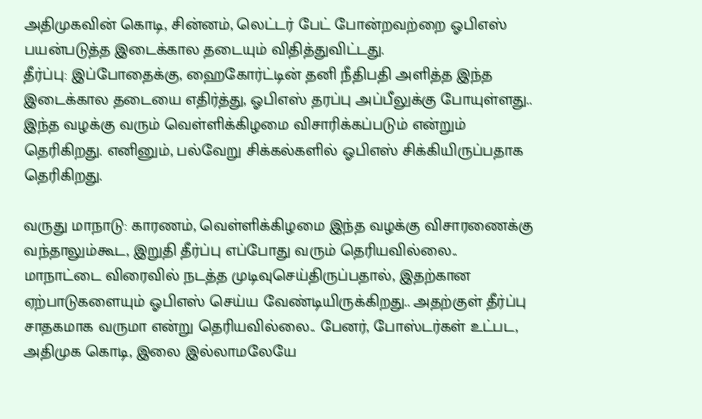அதிமுகவின் கொடி, சின்னம், லெட்டர் பேட் போன்றவற்றை ஓபிஎஸ் பயன்படுத்த இடைக்கால தடையும் விதித்துவிட்டது.
தீர்ப்பு: இப்போதைக்கு, ஹைகோர்ட்டின் தனி நீதிபதி அளித்த இந்த இடைக்கால தடையை எதிர்த்து, ஓபிஎஸ் தரப்பு அப்பீலுக்கு போயுள்ளது.. இந்த வழக்கு வரும் வெள்ளிக்கிழமை விசாரிக்கப்படும் என்றும் தெரிகிறது. எனினும், பல்வேறு சிக்கல்களில் ஓபிஎஸ் சிக்கியிருப்பதாக தெரிகிறது.

வருது மாநாடு: காரணம், வெள்ளிக்கிழமை இந்த வழக்கு விசாரணைக்கு வந்தாலும்கூட, இறுதி தீர்ப்பு எப்போது வரும் தெரியவில்லை.. மாநாட்டை விரைவில் நடத்த முடிவுசெய்திருப்பதால், இதற்கான ஏற்பாடுகளையும் ஓபிஎஸ் செய்ய வேண்டியிருக்கிறது.. அதற்குள் தீர்ப்பு சாதகமாக வருமா என்று தெரியவில்லை.. பேனர், போஸ்டர்கள் உட்பட, அதிமுக கொடி, இலை இல்லாமலேயே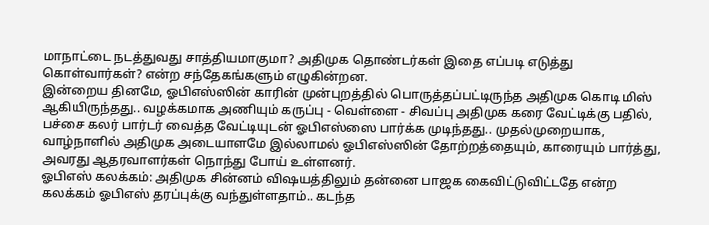மாநாட்டை நடத்துவது சாத்தியமாகுமா? அதிமுக தொண்டர்கள் இதை எப்படி எடுத்து கொள்வார்கள்? என்ற சந்தேகங்களும் எழுகின்றன.
இன்றைய தினமே, ஓபிஎஸ்ஸின் காரின் முன்புறத்தில் பொருத்தப்பட்டிருந்த அதிமுக கொடி மிஸ் ஆகியிருந்தது.. வழக்கமாக அணியும் கருப்பு - வெள்ளை - சிவப்பு அதிமுக கரை வேட்டிக்கு பதில், பச்சை கலர் பார்டர் வைத்த வேட்டியுடன் ஓபிஎஸ்ஸை பார்க்க முடிந்தது.. முதல்முறையாக, வாழ்நாளில் அதிமுக அடையாளமே இல்லாமல் ஓபிஎஸ்ஸின் தோற்றத்தையும், காரையும் பார்த்து, அவரது ஆதரவாளர்கள் நொந்து போய் உள்ளனர்.
ஓபிஎஸ் கலக்கம்: அதிமுக சின்னம் விஷயத்திலும் தன்னை பாஜக கைவிட்டுவிட்டதே என்ற கலக்கம் ஓபிஎஸ் தரப்புக்கு வந்துள்ளதாம்.. கடந்த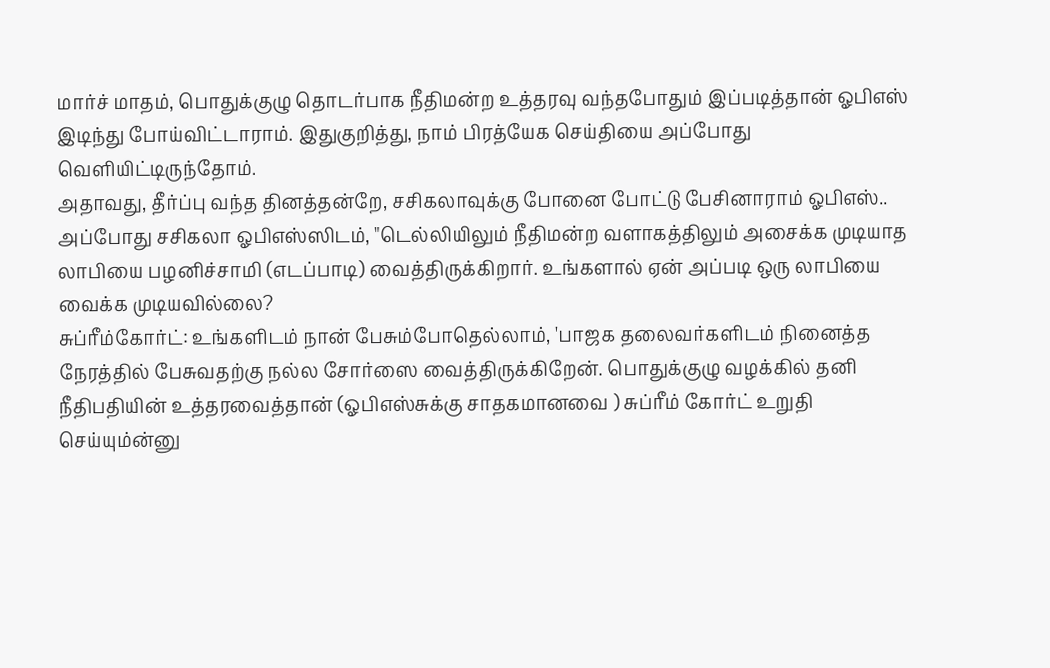மார்ச் மாதம், பொதுக்குழு தொடர்பாக நீதிமன்ற உத்தரவு வந்தபோதும் இப்படித்தான் ஓபிஎஸ் இடிந்து போய்விட்டாராம். இதுகுறித்து, நாம் பிரத்யேக செய்தியை அப்போது வெளியிட்டிருந்தோம்.
அதாவது, தீர்ப்பு வந்த தினத்தன்றே, சசிகலாவுக்கு போனை போட்டு பேசினாராம் ஓபிஎஸ்.. அப்போது சசிகலா ஓபிஎஸ்ஸிடம், "டெல்லியிலும் நீதிமன்ற வளாகத்திலும் அசைக்க முடியாத லாபியை பழனிச்சாமி (எடப்பாடி) வைத்திருக்கிறார். உங்களால் ஏன் அப்படி ஒரு லாபியை வைக்க முடியவில்லை?
சுப்ரீம்கோர்ட்: உங்களிடம் நான் பேசும்போதெல்லாம், 'பாஜக தலைவர்களிடம் நினைத்த நேரத்தில் பேசுவதற்கு நல்ல சோர்ஸை வைத்திருக்கிறேன். பொதுக்குழு வழக்கில் தனி நீதிபதியின் உத்தரவைத்தான் (ஓபிஎஸ்சுக்கு சாதகமானவை ) சுப்ரீம் கோர்ட் உறுதி செய்யும்ன்னு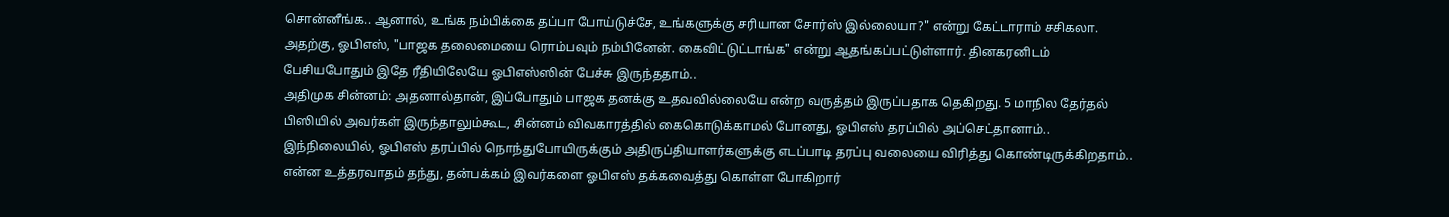சொன்னீங்க.. ஆனால், உங்க நம்பிக்கை தப்பா போய்டுச்சே, உங்களுக்கு சரியான சோர்ஸ் இல்லையா?" என்று கேட்டாராம் சசிகலா.
அதற்கு, ஓபிஎஸ், "பாஜக தலைமையை ரொம்பவும் நம்பினேன். கைவிட்டுட்டாங்க" என்று ஆதங்கப்பட்டுள்ளார். தினகரனிடம் பேசியபோதும் இதே ரீதியிலேயே ஓபிஎஸ்ஸின் பேச்சு இருந்ததாம்..
அதிமுக சின்னம்: அதனால்தான், இப்போதும் பாஜக தனக்கு உதவவில்லையே என்ற வருத்தம் இருப்பதாக தெகிறது. 5 மாநில தேர்தல் பிஸியில் அவர்கள் இருந்தாலும்கூட, சின்னம் விவகாரத்தில் கைகொடுக்காமல் போனது, ஓபிஎஸ் தரப்பில் அப்செட்தானாம்..
இந்நிலையில், ஓபிஎஸ் தரப்பில் நொந்துபோயிருக்கும் அதிருப்தியாளர்களுக்கு எடப்பாடி தரப்பு வலையை விரித்து கொண்டிருக்கிறதாம்.. என்ன உத்தரவாதம் தந்து, தன்பக்கம் இவர்களை ஓபிஎஸ் தக்கவைத்து கொள்ள போகிறார்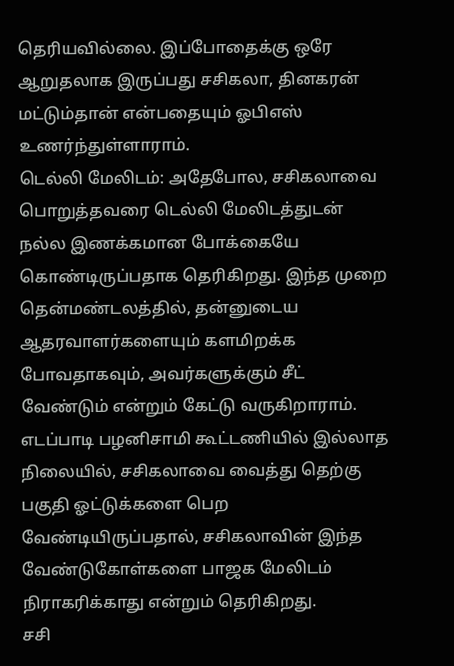தெரியவில்லை. இப்போதைக்கு ஒரே ஆறுதலாக இருப்பது சசிகலா, தினகரன் மட்டும்தான் என்பதையும் ஓபிஎஸ் உணர்ந்துள்ளாராம்.
டெல்லி மேலிடம்: அதேபோல, சசிகலாவை பொறுத்தவரை டெல்லி மேலிடத்துடன் நல்ல இணக்கமான போக்கையே கொண்டிருப்பதாக தெரிகிறது. இந்த முறை தென்மண்டலத்தில், தன்னுடைய ஆதரவாளர்களையும் களமிறக்க போவதாகவும், அவர்களுக்கும் சீட் வேண்டும் என்றும் கேட்டு வருகிறாராம்.
எடப்பாடி பழனிசாமி கூட்டணியில் இல்லாத நிலையில், சசிகலாவை வைத்து தெற்கு பகுதி ஓட்டுக்களை பெற வேண்டியிருப்பதால், சசிகலாவின் இந்த வேண்டுகோள்களை பாஜக மேலிடம் நிராகரிக்காது என்றும் தெரிகிறது.
சசி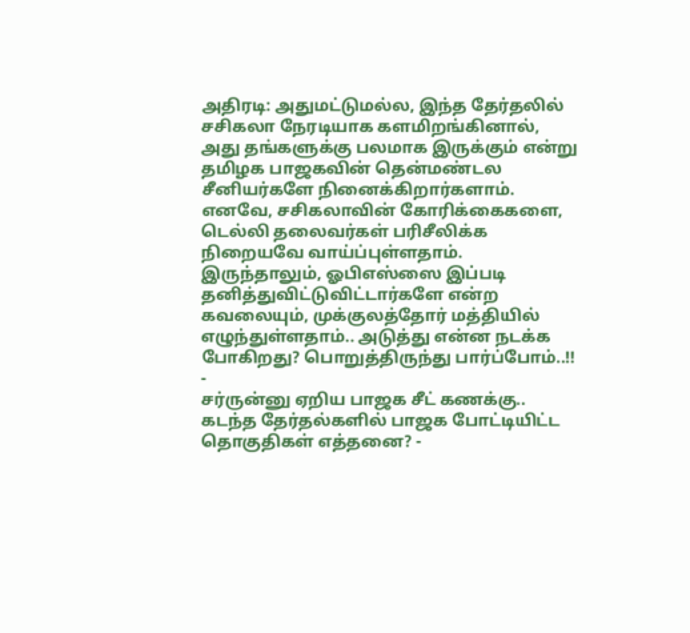அதிரடி: அதுமட்டுமல்ல, இந்த தேர்தலில் சசிகலா நேரடியாக களமிறங்கினால், அது தங்களுக்கு பலமாக இருக்கும் என்று தமிழக பாஜகவின் தென்மண்டல சீனியர்களே நினைக்கிறார்களாம். எனவே, சசிகலாவின் கோரிக்கைகளை, டெல்லி தலைவர்கள் பரிசீலிக்க நிறையவே வாய்ப்புள்ளதாம்.
இருந்தாலும், ஓபிஎஸ்ஸை இப்படி தனித்துவிட்டுவிட்டார்களே என்ற கவலையும், முக்குலத்தோர் மத்தியில் எழுந்துள்ளதாம்.. அடுத்து என்ன நடக்க போகிறது? பொறுத்திருந்து பார்ப்போம்..!!
-
சர்ருன்னு ஏறிய பாஜக சீட் கணக்கு.. கடந்த தேர்தல்களில் பாஜக போட்டியிட்ட தொகுதிகள் எத்தனை? -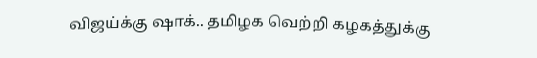விஜய்க்கு ஷாக்.. தமிழக வெற்றி கழகத்துக்கு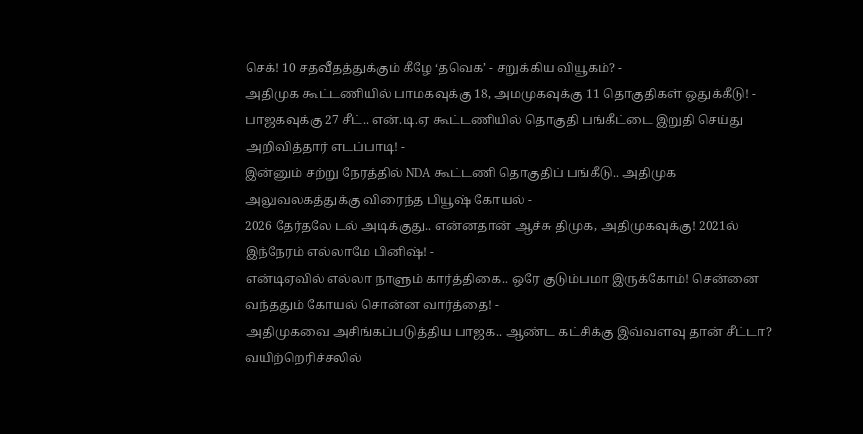செக்! 10 சதவீதத்துக்கும் கீழே ‘தவெக’ - சறுக்கிய வியூகம்? -
அதிமுக கூட்டணியில் பாமகவுக்கு 18, அமமுகவுக்கு 11 தொகுதிகள் ஒதுக்கீடு! -
பாஜகவுக்கு 27 சீட்.. என்.டி.ஏ கூட்டணியில் தொகுதி பங்கீட்டை இறுதி செய்து அறிவித்தார் எடப்பாடி! -
இன்னும் சற்று நேரத்தில் NDA கூட்டணி தொகுதிப் பங்கீடு.. அதிமுக அலுவலகத்துக்கு விரைந்த பியூஷ் கோயல் -
2026 தேர்தலே டல் அடிக்குது.. என்னதான் ஆச்சு திமுக, அதிமுகவுக்கு! 2021ல் இந்நேரம் எல்லாமே பினிஷ்! -
என்டிஏவில் எல்லா நாளும் கார்த்திகை.. ஒரே குடும்பமா இருக்கோம்! சென்னை வந்ததும் கோயல் சொன்ன வார்த்தை! -
அதிமுகவை அசிங்கப்படுத்திய பாஜக.. ஆண்ட கட்சிக்கு இவ்வளவு தான் சீட்டா? வயிற்றெரிச்சலில்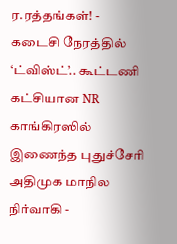ர.ரத்தங்கள்! -
கடைசி நேரத்தில் ‘ட்விஸ்ட்’.. கூட்டணி கட்சியான NR காங்கிரஸில் இணைந்த புதுச்சேரி அதிமுக மாநில நிர்வாகி -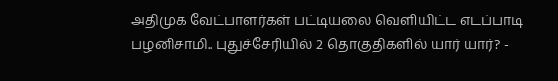அதிமுக வேட்பாளர்கள் பட்டியலை வெளியிட்ட எடப்பாடி பழனிசாமி.. புதுச்சேரியில் 2 தொகுதிகளில் யார் யார்? -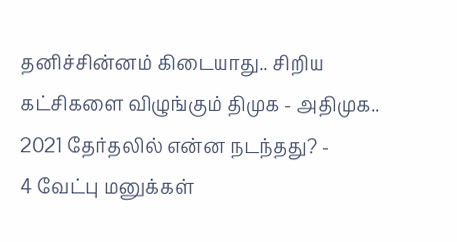தனிச்சின்னம் கிடையாது.. சிறிய கட்சிகளை விழுங்கும் திமுக - அதிமுக.. 2021 தேர்தலில் என்ன நடந்தது? -
4 வேட்பு மனுக்கள்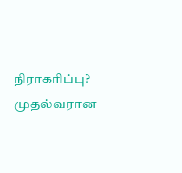நிராகரிப்பு? முதல்வரான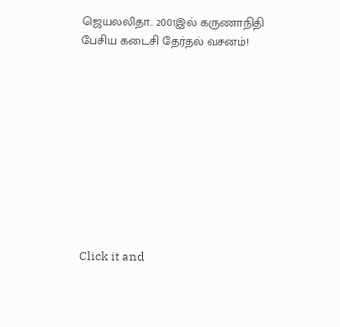ஜெயலலிதா.. 2001இல் கருணாநிதி பேசிய கடைசி தேர்தல் வசனம்!










Click it and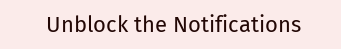Unblock the Notifications